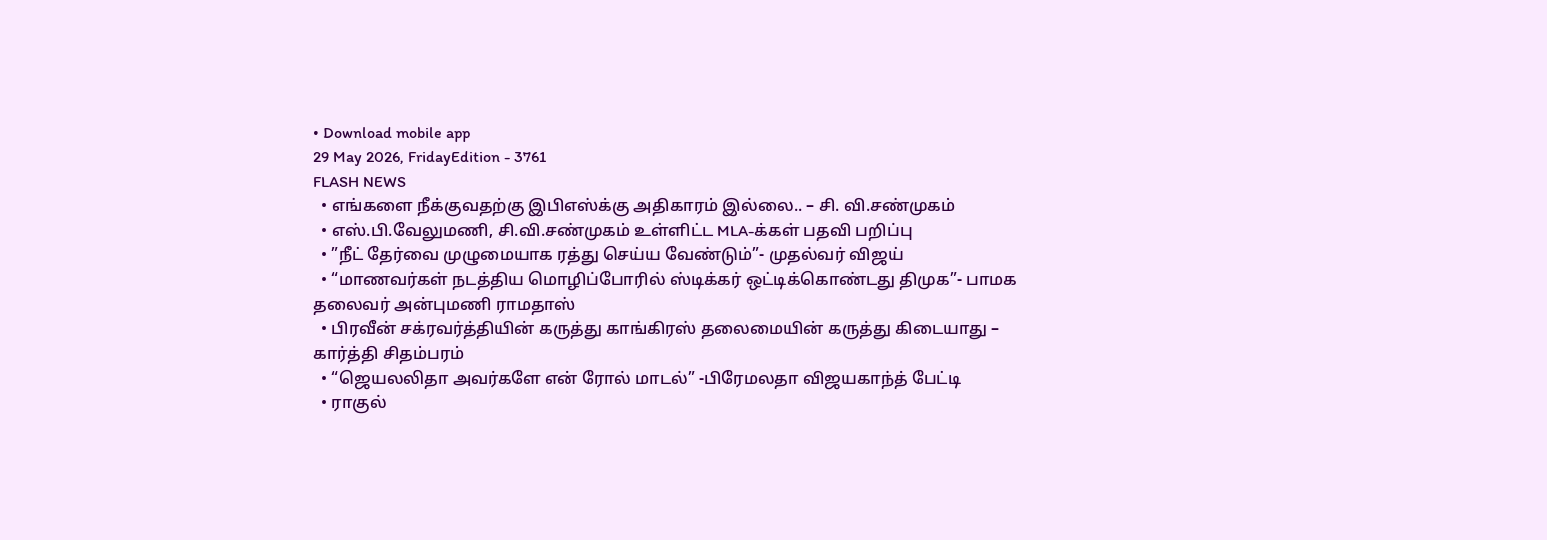• Download mobile app
29 May 2026, FridayEdition - 3761
FLASH NEWS
  • எங்களை நீக்குவதற்கு இபிஎஸ்க்கு அதிகாரம் இல்லை.. – சி. வி.சண்முகம்
  • எஸ்.பி.வேலுமணி, சி.வி.சண்முகம் உள்ளிட்ட MLA-க்கள் பதவி பறிப்பு
  • ”நீட் தேர்வை முழுமையாக ரத்து செய்ய வேண்டும்”- முதல்வர் விஜய்
  • “மாணவர்கள் நடத்திய மொழிப்போரில் ஸ்டிக்கர் ஒட்டிக்கொண்டது திமுக”- பாமக தலைவர் அன்புமணி ராமதாஸ்
  • பிரவீன் சக்ரவர்த்தியின் கருத்து காங்கிரஸ் தலைமையின் கருத்து கிடையாது – கார்த்தி சிதம்பரம்
  • “ஜெயலலிதா அவர்களே என் ரோல் மாடல்” -பிரேமலதா விஜயகாந்த் பேட்டி
  • ராகுல்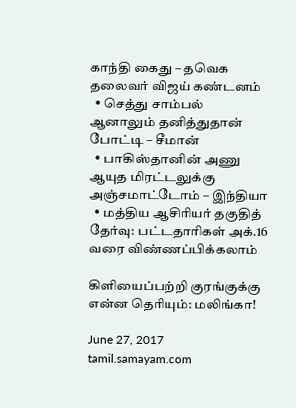காந்தி கைது – தவெக தலைவர் விஜய் கண்டனம்
  • செத்து சாம்பல் ஆனாலும் தனித்துதான் போட்டி – சீமான்
  • பாகிஸ்தானின் அணு ஆயுத மிரட்டலுக்கு அஞ்சமாட்டோம் – இந்தியா
  • மத்திய ஆசிரியர் தகுதித் தேர்வு: பட்டதாரிகள் அக்.16 வரை விண்ணப்பிக்கலாம்

கிளியைப்பற்றி குரங்குக்கு என்ன தெரியும்: மலிங்கா!

June 27, 2017 tamil.samayam.com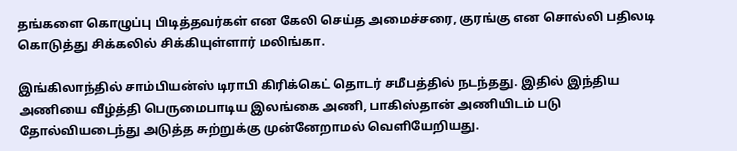தங்களை கொழுப்பு பிடித்தவர்கள் என கேலி செய்த அமைச்சரை, குரங்கு என சொல்லி பதிலடி கொடுத்து சிக்கலில் சிக்கியுள்ளார் மலிங்கா.

இங்கிலாந்தில் சாம்பியன்ஸ் டிராபி கிரிக்கெட் தொடர் சமீபத்தில் நடந்தது. இதில் இந்திய அணியை வீழ்த்தி பெருமைபாடிய இலங்கை அணி, பாகிஸ்தான் அணியிடம் படு தோல்வியடைந்து அடுத்த சுற்றுக்கு முன்னேறாமல் வெளியேறியது.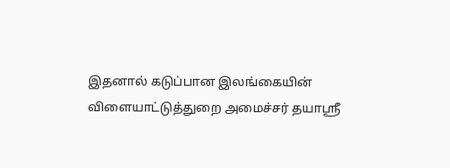இதனால் கடுப்பான இலங்கையின் விளையாட்டுத்துறை அமைச்சர் தயாஸ்ரீ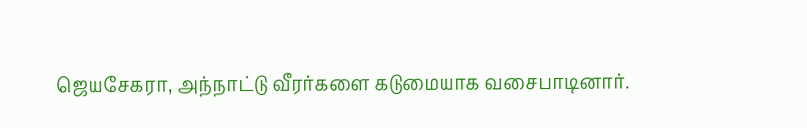ஜெயசேகரா, அந்நாட்டு வீரர்களை கடுமையாக வசைபாடினார்.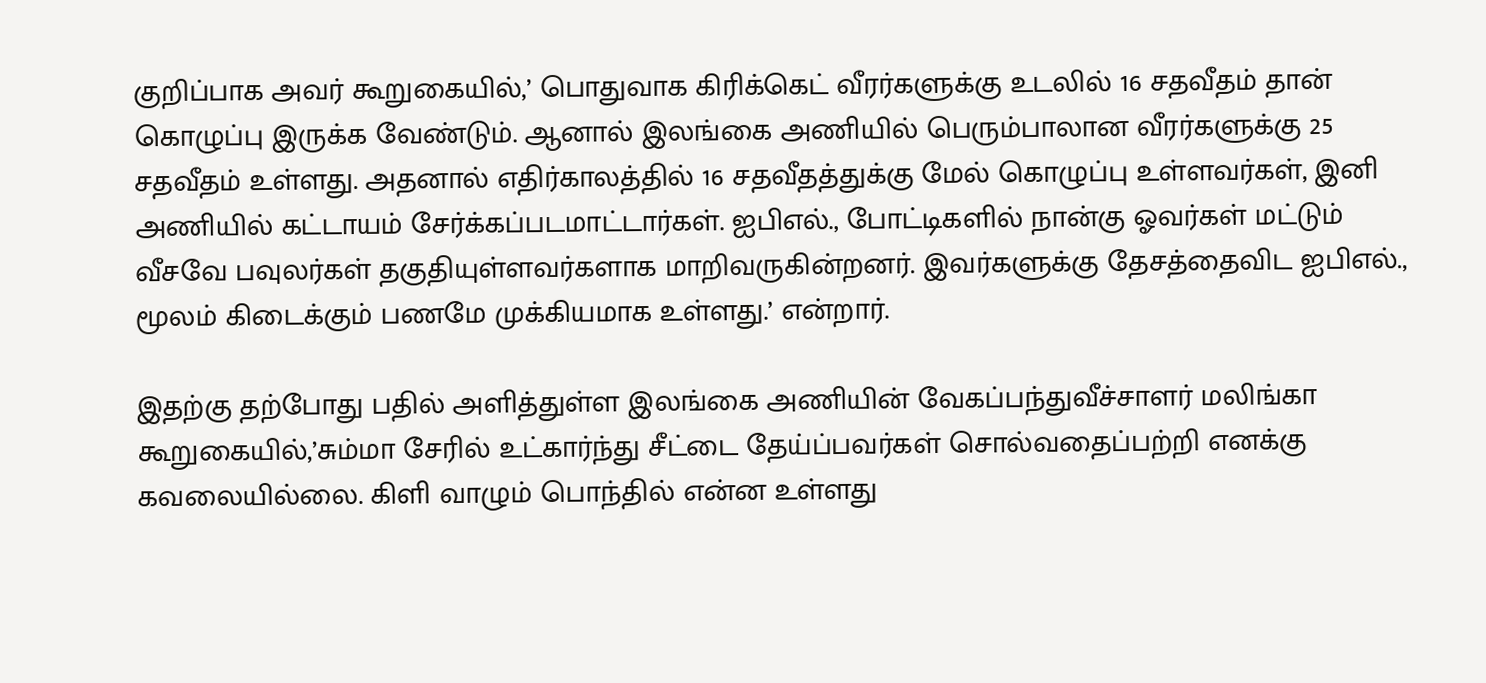குறிப்பாக அவர் கூறுகையில்,’ பொதுவாக கிரிக்கெட் வீரர்களுக்கு உடலில் 16 சதவீதம் தான் கொழுப்பு இருக்க வேண்டும். ஆனால் இலங்கை அணியில் பெரும்பாலான வீரர்களுக்கு 25 சதவீதம் உள்ளது. அதனால் எதிர்காலத்தில் 16 சதவீதத்துக்கு மேல் கொழுப்பு உள்ளவர்கள், இனி அணியில் கட்டாயம் சேர்க்கப்படமாட்டார்கள். ஐபிஎல்., போட்டிகளில் நான்கு ஓவர்கள் மட்டும் வீசவே பவுலர்கள் தகுதியுள்ளவர்களாக மாறிவருகின்றனர். இவர்களுக்கு தேசத்தைவிட ஐபிஎல்., மூலம் கிடைக்கும் பணமே முக்கியமாக உள்ளது.’ என்றார்.

இதற்கு தற்போது பதில் அளித்துள்ள இலங்கை அணியின் வேகப்பந்துவீச்சாளர் மலிங்கா கூறுகையில்,’சும்மா சேரில் உட்கார்ந்து சீட்டை தேய்ப்பவர்கள் சொல்வதைப்பற்றி எனக்கு கவலையில்லை. கிளி வாழும் பொந்தில் என்ன உள்ளது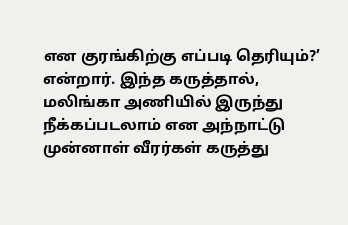என குரங்கிற்கு எப்படி தெரியும்?’ என்றார். இந்த கருத்தால், மலிங்கா அணியில் இருந்து நீக்கப்படலாம் என அந்நாட்டு முன்னாள் வீரர்கள் கருத்து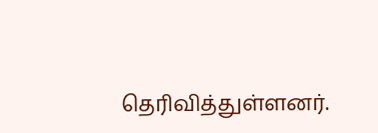தெரிவித்துள்ளனர்.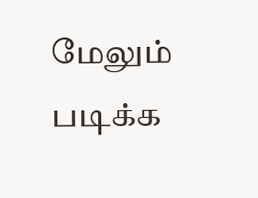மேலும் படிக்க